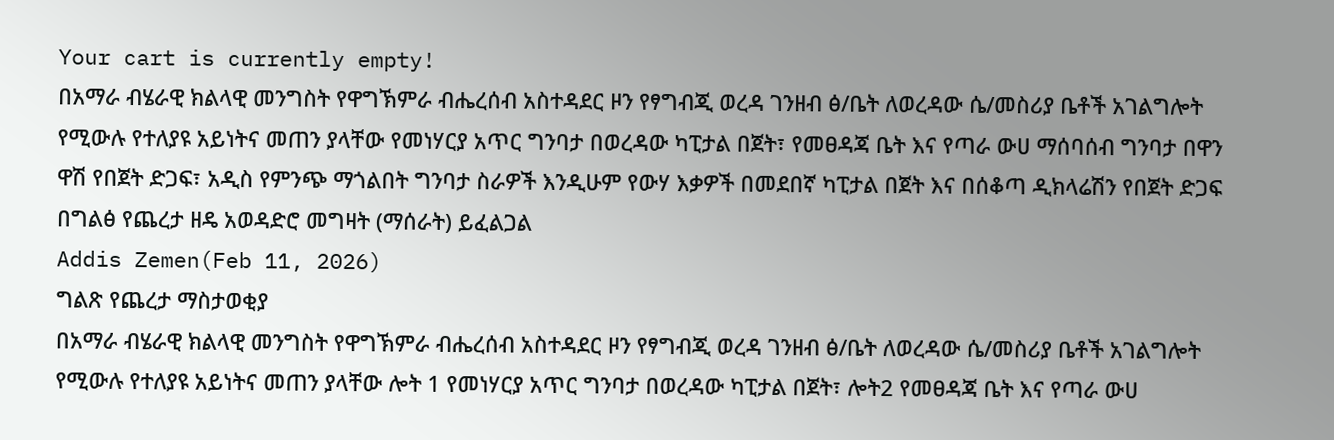Your cart is currently empty!
በአማራ ብሄራዊ ክልላዊ መንግስት የዋግኽምራ ብሔረሰብ አስተዳደር ዞን የፃግብጂ ወረዳ ገንዘብ ፅ/ቤት ለወረዳው ሴ/መስሪያ ቤቶች አገልግሎት የሚውሉ የተለያዩ አይነትና መጠን ያላቸው የመነሃርያ አጥር ግንባታ በወረዳው ካፒታል በጀት፣ የመፀዳጃ ቤት እና የጣራ ውሀ ማሰባሰብ ግንባታ በዋን ዋሽ የበጀት ድጋፍ፣ አዲስ የምንጭ ማጎልበት ግንባታ ስራዎች እንዲሁም የውሃ እቃዎች በመደበኛ ካፒታል በጀት እና በሰቆጣ ዲክላሬሽን የበጀት ድጋፍ በግልፅ የጨረታ ዘዴ አወዳድሮ መግዛት (ማሰራት) ይፈልጋል
Addis Zemen(Feb 11, 2026)
ግልጽ የጨረታ ማስታወቂያ
በአማራ ብሄራዊ ክልላዊ መንግስት የዋግኽምራ ብሔረሰብ አስተዳደር ዞን የፃግብጂ ወረዳ ገንዘብ ፅ/ቤት ለወረዳው ሴ/መስሪያ ቤቶች አገልግሎት የሚውሉ የተለያዩ አይነትና መጠን ያላቸው ሎት 1 የመነሃርያ አጥር ግንባታ በወረዳው ካፒታል በጀት፣ ሎት2 የመፀዳጃ ቤት እና የጣራ ውሀ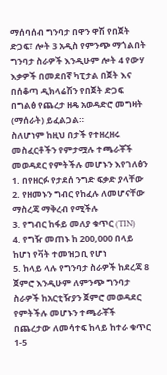ማሰባሰብ ግንባታ በዋን ዋሽ የበጀት ድጋፍ፣ ሎት 3 አዲስ የምንጭ ማጎልበት ግንባታ ስራዎች እንዲሁም ሎት 4 የውሃ እቃዎች በመደበኛ ካፒታል በጀት እና በሰቆጣ ዲክላሬሽን የበጀት ድጋፍ በግልፅ የጨረታ ዘዴ አወዳድሮ መግዛት (ማሰራት) ይፈልጋል።
ስለሆነም ከዚህ በታች የተዘረዘሩ መስፈርቶችን የምታሟሉ ተጫራቾች መወዳደር የምትችሉ መሆኑን እየገለፅን
1. በየዘርፉ የታደሰ ንግድ ፍቃድ ያላቸው
2. የዘመኑን ግብር የከፈሉ ለመሆናቸው ማስረጃ ማቅረብ የሚችሉ
3. የግብር ከፋይ መለያ ቁጥር (TIN)
4. የግዥ መጠኑ ከ 200,000 በላይ ከሆነ የቫት ተመዝጋቢ የሆነ
5. ከላይ ላሉ የግንባታ ስራዎች ከደረጃ 8 ጀምሮ እንዲሁም ለምንጭ ግንባታ ስራዎች ከአርቲዥያን ጀምሮ መወዳደር የምትችሉ መሆኑን ተጫራቾች በጨረታው ለመሳተፍ ከላይ ከተራ ቁጥር 1-5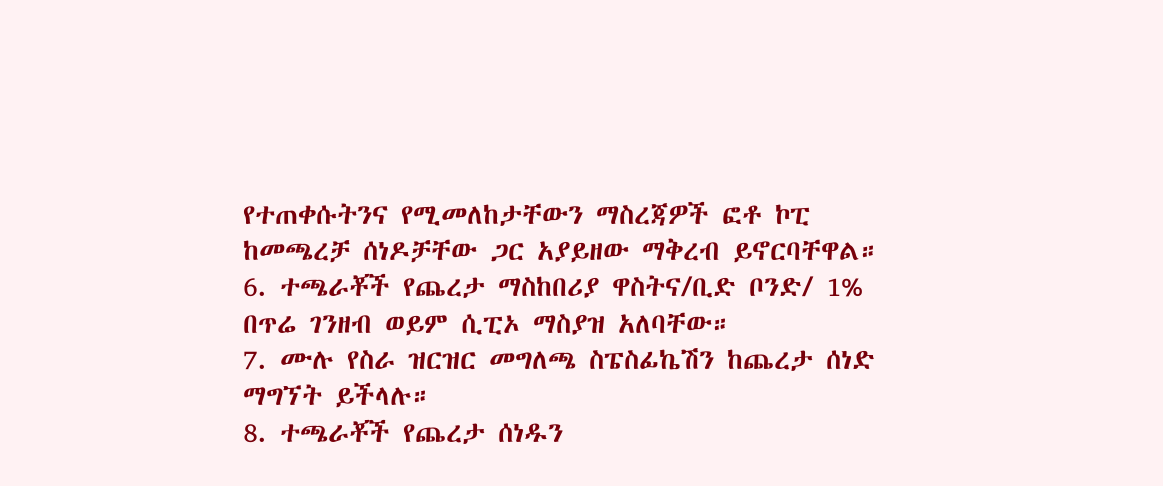የተጠቀሱትንና የሚመለከታቸውን ማስረጃዎች ፎቶ ኮፒ ከመጫረቻ ሰነዶቻቸው ጋር አያይዘው ማቅረብ ይኖርባቸዋል።
6. ተጫራቾች የጨረታ ማስከበሪያ ዋስትና/ቢድ ቦንድ/ 1% በጥሬ ገንዘብ ወይም ሲፒኦ ማስያዝ አለባቸው።
7. ሙሉ የስራ ዝርዝር መግለጫ ስፔስፊኬሽን ከጨረታ ሰነድ ማግኘት ይችላሉ።
8. ተጫራቾች የጨረታ ሰነዱን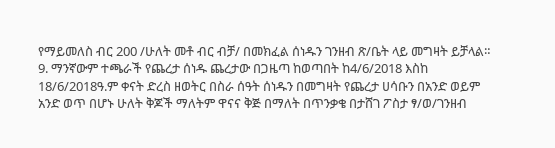የማይመለስ ብር 200 /ሁለት መቶ ብር ብቻ/ በመክፈል ሰነዱን ገንዘብ ጽ/ቤት ላይ መግዛት ይቻላል።
9. ማንኛውም ተጫራች የጨረታ ሰነዱ ጨረታው በጋዜጣ ከወጣበት ከ4/6/2018 እስከ 18/6/2018ዓ.ም ቀናት ድረስ ዘወትር በስራ ሰዓት ሰነዱን በመግዛት የጨረታ ሀሳቡን በአንድ ወይም አንድ ወጥ በሆኑ ሁለት ቅጆች ማለትም ዋናና ቅጅ በማለት በጥንቃቄ በታሸገ ፖስታ ፃ/ወ/ገንዘብ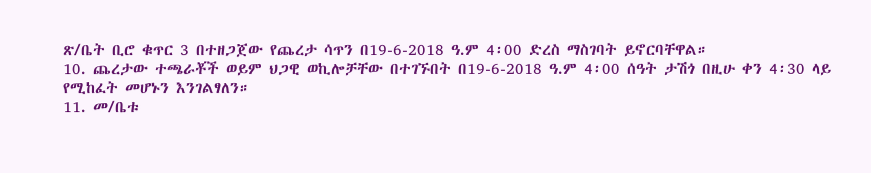ጽ/ቤት ቢሮ ቁጥር 3 በተዘጋጀው የጨረታ ሳጥን በ19-6-2018 ዓ.ም 4፡00 ድረስ ማስገባት ይኖርባቸዋል።
10. ጨረታው ተጫራቾች ወይም ህጋዊ ወኪሎቻቸው በተገኙበት በ19-6-2018 ዓ.ም 4፡00 ሰዓት ታሽጎ በዚሁ ቀን 4፡30 ላይ የሚከፈት መሆኑን እንገልፃለን።
11. መ/ቤቱ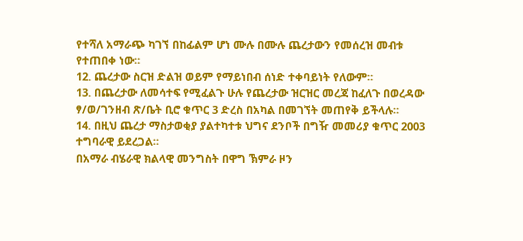የተሻለ አማራጭ ካገኘ በከፊልም ሆነ ሙሉ በሙሉ ጨረታውን የመሰረዝ መብቱ የተጠበቀ ነው።
12. ጨረታው ስርዝ ድልዝ ወይም የማይነበብ ሰነድ ተቀባይነት የለውም።
13. በጨረታው ለመሳተፍ የሚፈልጉ ሁሉ የጨረታው ዝርዝር መረጃ ከፈለጉ በወረዳው ፃ/ወ/ገንዘብ ጽ/ቤት ቢሮ ቁጥር 3 ድረስ በአካል በመገኘት መጠየቅ ይችላሉ።
14. በዚህ ጨረታ ማስታወቂያ ያልተካተቱ ህግና ደንቦች በግዥ መመሪያ ቁጥር 2003 ተግባራዊ ይደረጋል።
በአማራ ብሄራዊ ክልላዊ መንግስት በዋግ ኽምራ ዞን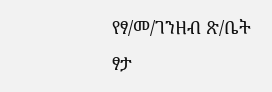የፃ/መ/ገንዘብ ጽ/ቤት
ፃታ